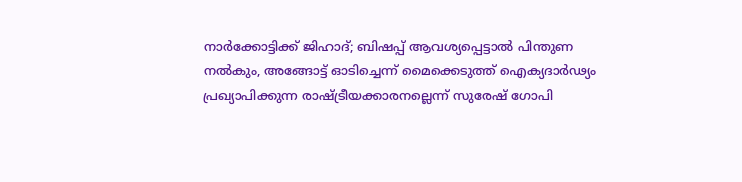നാര്‍ക്കോട്ടിക്ക് ജിഹാദ്; ബിഷപ്പ് ആവശ്യപ്പെട്ടാല്‍ പിന്തുണ നല്‍കും, അങ്ങോട്ട് ഓടിച്ചെന്ന് മൈക്കെടുത്ത് ഐക്യദാര്‍ഢ്യം പ്രഖ്യാപിക്കുന്ന രാഷ്ട്രീയക്കാരനല്ലെന്ന് സുരേഷ് ഗോപി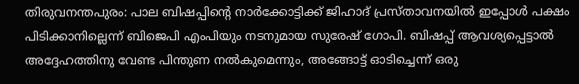തിരുവനന്തപുരം: പാല ബിഷപ്പിന്റെ നാര്‍ക്കോട്ടിക്ക് ജിഹാദ് പ്രസ്താവനയില്‍ ഇപ്പോള്‍ പക്ഷം പിടിക്കാനില്ലെന്ന് ബിജെപി എംപിയും നടനുമായ സുരേഷ് ഗോപി. ബിഷപ്പ് ആവശ്യപ്പെട്ടാല്‍ അദ്ദേഹത്തിനു വേണ്ട പിന്തുണ നല്‍കുമെന്നും, അങ്ങോട്ട് ഓടിച്ചെന്ന് ഒരു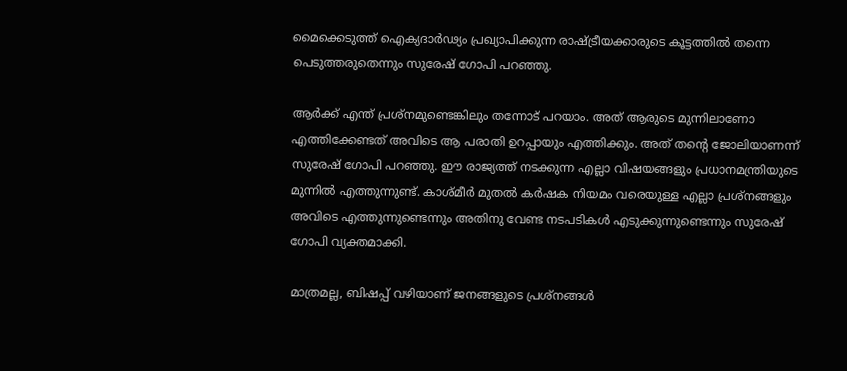മൈക്കെടുത്ത് ഐക്യദാര്‍ഢ്യം പ്രഖ്യാപിക്കുന്ന രാഷ്ട്രീയക്കാരുടെ കൂട്ടത്തില്‍ തന്നെ പെടുത്തരുതെന്നും സുരേഷ് ഗോപി പറഞ്ഞു.

ആര്‍ക്ക് എന്ത് പ്രശ്‌നമുണ്ടെങ്കിലും തന്നോട് പറയാം. അത് ആരുടെ മുന്നിലാണോ എത്തിക്കേണ്ടത് അവിടെ ആ പരാതി ഉറപ്പായും എത്തിക്കും. അത് തന്റെ ജോലിയാണന്ന് സുരേഷ് ഗോപി പറഞ്ഞു. ഈ രാജ്യത്ത് നടക്കുന്ന എല്ലാ വിഷയങ്ങളും പ്രധാനമന്ത്രിയുടെ മുന്നില്‍ എത്തുന്നുണ്ട്. കാശ്മീര്‍ മുതല്‍ കര്‍ഷക നിയമം വരെയുള്ള എല്ലാ പ്രശ്‌നങ്ങളും അവിടെ എത്തുന്നുണ്ടെന്നും അതിനു വേണ്ട നടപടികള്‍ എടുക്കുന്നുണ്ടെന്നും സുരേഷ് ഗോപി വ്യക്തമാക്കി.

മാത്രമല്ല, ബിഷപ്പ് വഴിയാണ് ജനങ്ങളുടെ പ്രശ്‌നങ്ങള്‍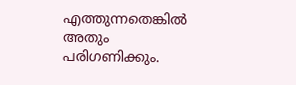എത്തുന്നതെങ്കില്‍ അതും പരിഗണിക്കും.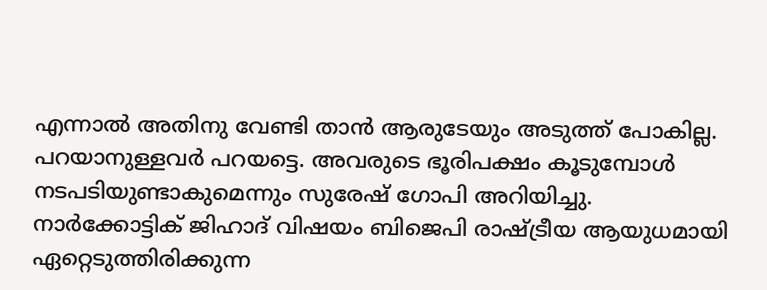എന്നാല്‍ അതിനു വേണ്ടി താന്‍ ആരുടേയും അടുത്ത് പോകില്ല. പറയാനുള്ളവര്‍ പറയട്ടെ. അവരുടെ ഭൂരിപക്ഷം കൂടുമ്പോള്‍ നടപടിയുണ്ടാകുമെന്നും സുരേഷ് ഗോപി അറിയിച്ചു. നാര്‍ക്കോട്ടിക് ജിഹാദ് വിഷയം ബിജെപി രാഷ്ട്രീയ ആയുധമായി ഏറ്റെടുത്തിരിക്കുന്ന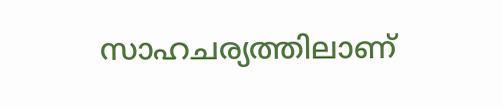സാഹചര്യത്തിലാണ്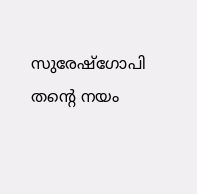സുരേഷ്‌ഗോപി തന്റെ നയം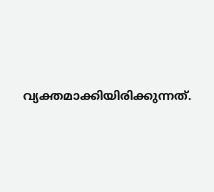വ്യക്തമാക്കിയിരിക്കുന്നത്.